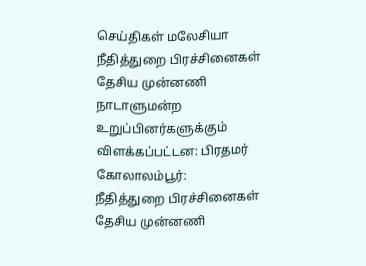செய்திகள் மலேசியா
நீதித்துறை பிரச்சினைகள் தேசிய முன்னணி நாடாளுமன்ற உறுப்பினர்களுக்கும் விளக்கப்பட்டன: பிரதமர்
கோலாலம்பூர்:
நீதித்துறை பிரச்சினைகள் தேசிய முன்னணி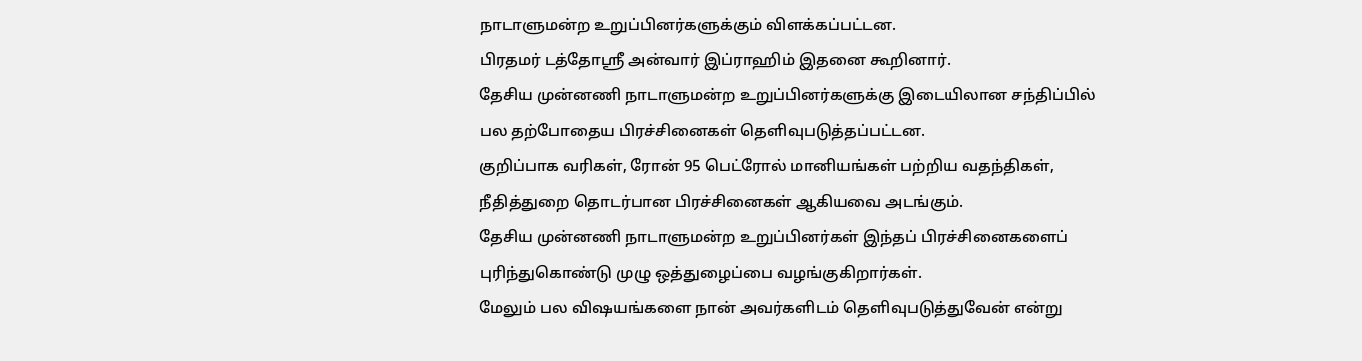நாடாளுமன்ற உறுப்பினர்களுக்கும் விளக்கப்பட்டன.
பிரதமர் டத்தோஸ்ரீ அன்வார் இப்ராஹிம் இதனை கூறினார்.
தேசிய முன்னணி நாடாளுமன்ற உறுப்பினர்களுக்கு இடையிலான சந்திப்பில் பல தற்போதைய பிரச்சினைகள் தெளிவுபடுத்தப்பட்டன.
குறிப்பாக வரிகள், ரோன் 95 பெட்ரோல் மானியங்கள் பற்றிய வதந்திகள், நீதித்துறை தொடர்பான பிரச்சினைகள் ஆகியவை அடங்கும்.
தேசிய முன்னணி நாடாளுமன்ற உறுப்பினர்கள் இந்தப் பிரச்சினைகளைப் புரிந்துகொண்டு முழு ஒத்துழைப்பை வழங்குகிறார்கள்.
மேலும் பல விஷயங்களை நான் அவர்களிடம் தெளிவுபடுத்துவேன் என்று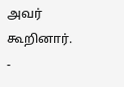அவர் கூறினார்.
-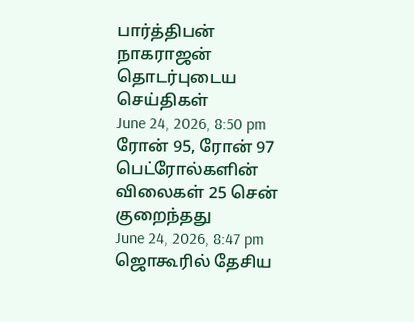பார்த்திபன் நாகராஜன்
தொடர்புடைய செய்திகள்
June 24, 2026, 8:50 pm
ரோன் 95, ரோன் 97 பெட்ரோல்களின் விலைகள் 25 சென் குறைந்தது
June 24, 2026, 8:47 pm
ஜொகூரில் தேசிய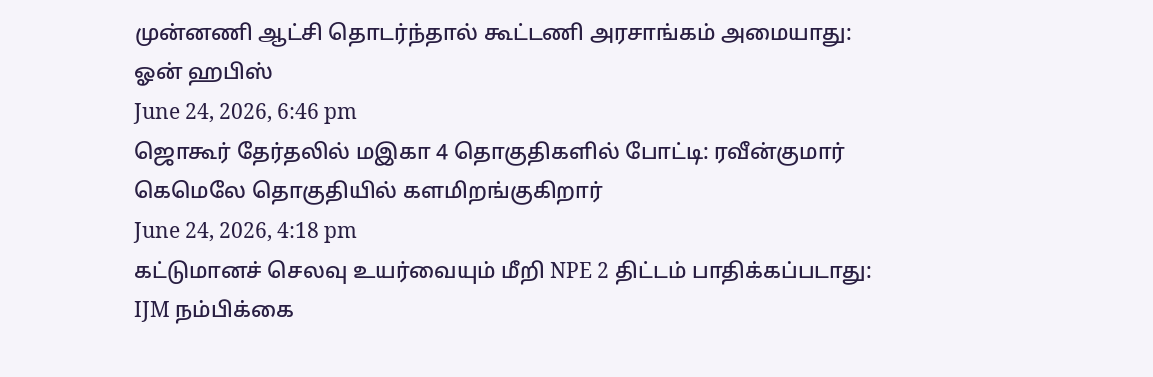முன்னணி ஆட்சி தொடர்ந்தால் கூட்டணி அரசாங்கம் அமையாது: ஓன் ஹபிஸ்
June 24, 2026, 6:46 pm
ஜொகூர் தேர்தலில் மஇகா 4 தொகுதிகளில் போட்டி: ரவீன்குமார் கெமெலே தொகுதியில் களமிறங்குகிறார்
June 24, 2026, 4:18 pm
கட்டுமானச் செலவு உயர்வையும் மீறி NPE 2 திட்டம் பாதிக்கப்படாது: IJM நம்பிக்கை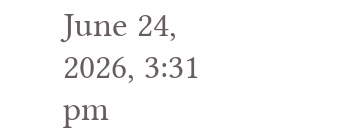June 24, 2026, 3:31 pm